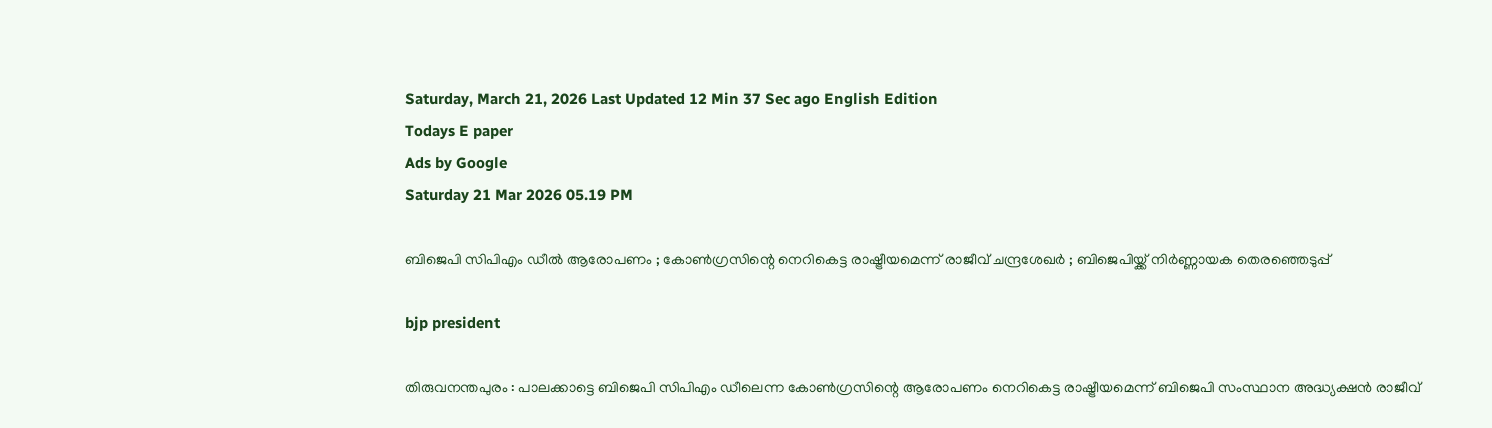Saturday, March 21, 2026 Last Updated 12 Min 37 Sec ago English Edition
Todays E paper
Ads by Google
Saturday 21 Mar 2026 05.19 PM

ബിജെപി സിപിഎം ഡീല്‍ ആരോപണം ; കോണ്‍ഗ്രസിന്റെ നെറികെട്ട രാഷ്ട്രീയമെന്ന് രാജീവ് ചന്ദ്രശേഖര്‍ ; ബിജെപിയ്ക്ക് നിര്‍ണ്ണായക തെരഞ്ഞെടുപ്പ്

bjp president

തിരുവനന്തപുരം : പാലക്കാട്ടെ ബിജെപി സിപിഎം ഡീലെന്ന കോണ്‍ഗ്രസിന്റെ ആരോപണം നെറികെട്ട രാഷ്ട്രീയമെന്ന് ബിജെപി സംസ്ഥാന അദ്ധ്യക്ഷന്‍ രാജീവ്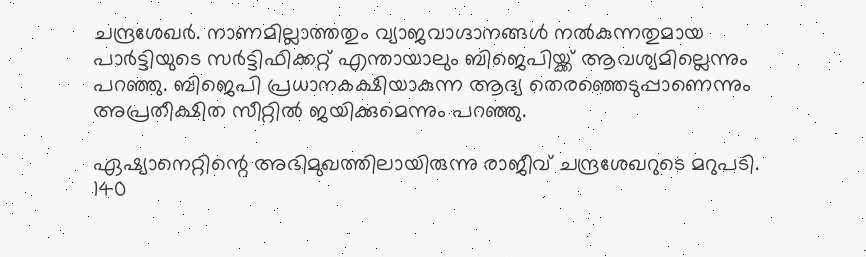ചന്ദ്രശേഖര്‍. നാണമില്ലാത്തതും വ്യാജവാഗ്ദാനങ്ങള്‍ നല്‍കുന്നതുമായ പാര്‍ട്ടിയുടെ സര്‍ട്ടിഫിക്കറ്റ് എന്തായാലും ബിജെപിയ്ക്ക് ആവശ്യമില്ലെന്നും പറഞ്ഞു. ബിജെപി പ്രധാനകക്ഷിയാകുന്ന ആദ്യ തെരഞ്ഞെടുപ്പാണെന്നും അപ്രതീക്ഷിത സീറ്റില്‍ ജയിക്കുമെന്നും പറഞ്ഞു.

ഏഷ്യാനെറ്റിന്റെ അഭിമുഖത്തിലായിരുന്നു രാജീവ് ചന്ദ്രശേഖറുടെ മറുപടി. 140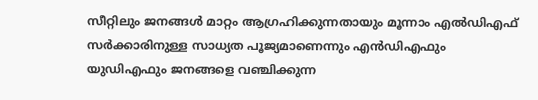സീറ്റിലും ജനങ്ങള്‍ മാറ്റം ആഗ്രഹിക്കുന്നതായും മൂന്നാം എല്‍ഡിഎഫ് സര്‍ക്കാരിനുള്ള സാധ്യത പൂജ്യമാണെന്നും എന്‍ഡിഎഫും യുഡിഎഫും ജനങ്ങളെ വഞ്ചിക്കുന്ന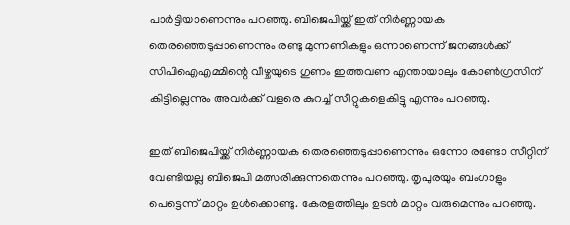പാര്‍ട്ടിയാണെന്നും പറഞ്ഞു. ബിജെപിയ്ക്ക് ഇത് നിര്‍ണ്ണായക തെരഞ്ഞെടുപ്പാണെന്നും രണ്ടു മുന്നണികളും ഒന്നാണെന്ന് ജനങ്ങള്‍ക്ക് സിപിഐഎമ്മിന്റെ വീഴ്ചയുടെ ഗുണം ഇത്തവണ എന്തായാലും കോണ്‍ഗ്രസിന് കിട്ടില്ലെന്നും അവര്‍ക്ക് വളരെ കുറച്ച് സീറ്റുകളെകിട്ടു എന്നും പറഞ്ഞു.

ഇത് ബിജെപിയ്ക്ക് നിര്‍ണ്ണായക തെരഞ്ഞെടുപ്പാണെന്നും ഒന്നോ രണ്ടോ സീറ്റിന് വേണ്ടിയല്ല ബിജെപി മത്സരിക്കുന്നതെന്നും പറഞ്ഞു. തൃപുരയും ബംഗാളും പെട്ടെന്ന് മാറ്റം ഉള്‍ക്കൊണ്ടു. കേരളത്തിലും ഉടന്‍ മാറ്റം വരുമെന്നും പറഞ്ഞു.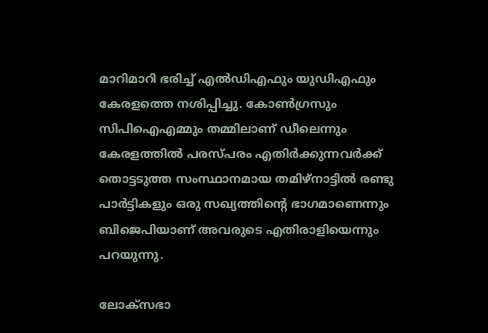മാറിമാറി ഭരിച്ച് എല്‍ഡിഎഫും യുഡിഎഫും കേരളത്തെ നശിപ്പിച്ചു. കോണ്‍ഗ്രസും സിപിഐഎമ്മും തമ്മിലാണ് ഡീലെന്നും കേരളത്തില്‍ പരസ്പരം എതിര്‍ക്കുന്നവര്‍ക്ക് തൊട്ടടുത്ത സംസ്ഥാനമായ തമിഴ്‌നാട്ടില്‍ രണ്ടു പാര്‍ട്ടികളും ഒരു സഖ്യത്തിന്റെ ഭാഗമാണെന്നും ബിജെപിയാണ് അവരുടെ എതിരാളിയെന്നും പറയുന്നു.

ലോക്‌സഭാ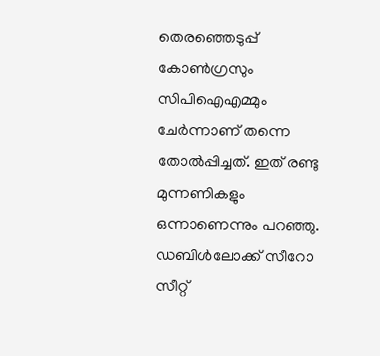തെരഞ്ഞെടുപ്പ് കോണ്‍ഗ്രസും സിപിഐഎമ്മും ചേര്‍ന്നാണ് തന്നെ തോല്‍പ്പിച്ചത്. ഇത് രണ്ടു മുന്നണികളും ഒന്നാണെന്നും പറഞ്ഞു. ഡബിള്‍ലോക്ക് സീറോ സീറ്റ്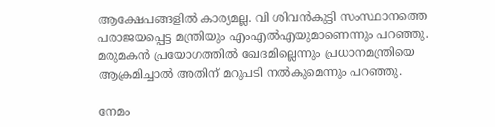ആക്ഷേപങ്ങളില്‍ കാര്യമല്ല. വി ശിവന്‍കുട്ടി സംസ്ഥാനത്തെ പരാജയപ്പെട്ട മന്ത്രിയും എംഎല്‍എയുമാണെന്നും പറഞ്ഞു. മരുമകന്‍ പ്രയോഗത്തില്‍ ഖേദമില്ലെന്നും പ്രധാനമന്ത്രിയെ ആക്രമിച്ചാല്‍ അതിന് മറുപടി നല്‍കുമെന്നും പറഞ്ഞു.

നേമം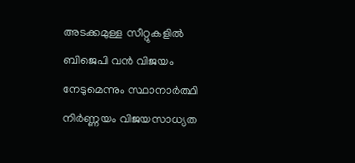അടക്കമുള്ള സീറ്റുകളില്‍ ബിജെപി വന്‍ വിജയം നേടുമെന്നും സ്ഥാനാര്‍ത്ഥി നിര്‍ണ്ണയം വിജയസാധ്യത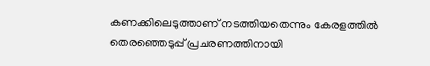കണക്കിലെടുത്താണ് നടത്തിയതെന്നും കേരളത്തില്‍ തെരഞ്ഞെടുപ്പ് പ്രചരണത്തിനായി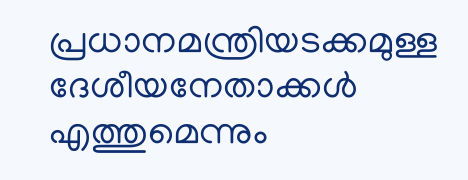പ്രധാനമന്ത്രിയടക്കമുള്ള ദേശീയനേതാക്കള്‍ എത്തുമെന്നും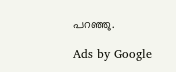പറഞ്ഞു.

Ads by Google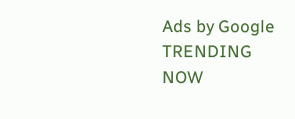Ads by Google
TRENDING NOW